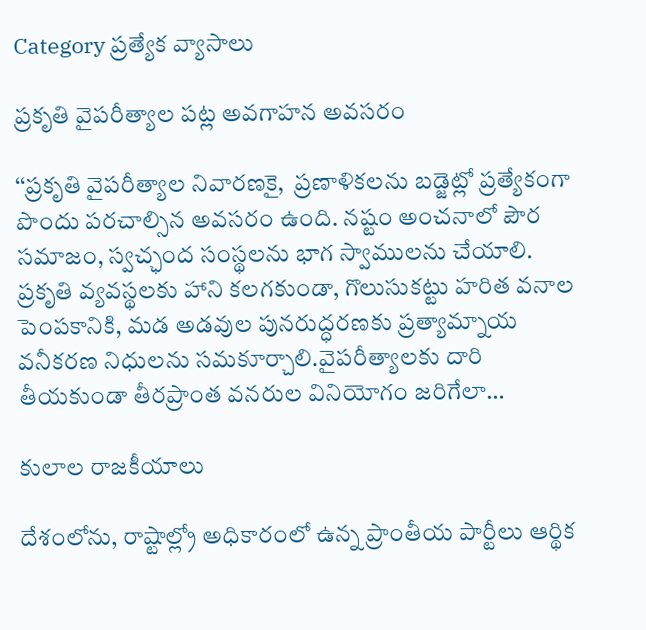Category ప్రత్యేక వ్యాసాలు

ప్రకృతి వైపరీత్యాల పట్ల అవగాహన అవసరం

‘‘ప్రకృతి వైపరీత్యాల నివారణకై,  ప్రణాళికలను బడ్జెట్లో ప్రత్యేకంగా పొందు పరచాల్సిన అవసరం ఉంది. నష్టం అంచనాలో పౌర సమాజం, స్వచ్ఛంద సంస్థలను భాగ స్వాములను చేయాలి. ప్రకృతి వ్యవస్థలకు హాని కలగకుండా, గొలుసుకట్టు హరిత వనాల పెంపకానికి, మడ అడవుల పునరుద్ధరణకు ప్రత్యామ్నాయ వనీకరణ నిధులను సమకూర్చాలి.వైపరీత్యాలకు దారి తీయకుండా తీరప్రాంత వనరుల వినియోగం జరిగేలా…

కులాల రాజకీయాలు

దేశంలోను, రాష్టాల్ల్రో అధికారంలో ఉన్న ప్రాంతీయ పార్టీలు ఆర్థిక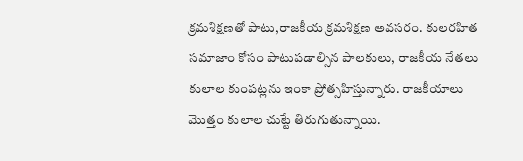క్రమశిక్షణతో పాటు,రాజకీయ క్రమశిక్షణ అవసరం. కులరహిత సమాజాం కోసం పాటుపడాల్సిన పాలకులు, రాజకీయ నేతలు కులాల కుంపట్లను ఇంకా ప్రోత్సహిస్తున్నారు. రాజకీయాలు మొత్తం కులాల చుట్టే తిరుగుతున్నాయి.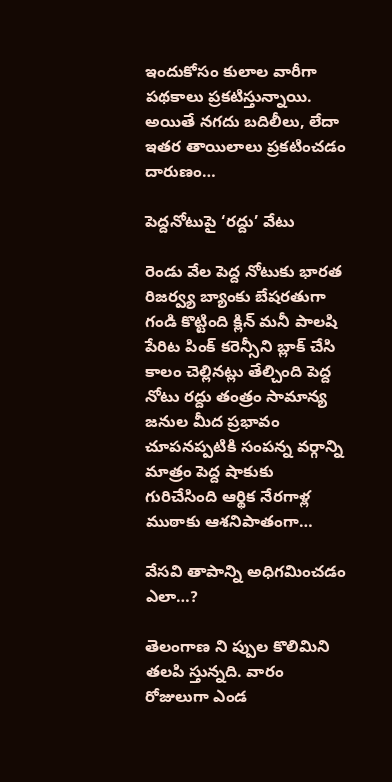ఇందుకోసం కులాల వారీగా పథకాలు ప్రకటిస్తున్నాయి. అయితే నగదు బదిలీలు, లేదా ఇతర తాయిలాలు ప్రకటించడం దారుణం…

పెద్దనోటుపై ‘రద్దు’ వేటు

రెండు వేల పెద్ద నోటుకు భారత రిజర్వ్య బ్యాంకు బేషరతుగా గండి కొట్టింది క్లిన్‌ ‌మనీ పాలషి పేరిట పింక్‌ ‌కరెన్సీని బ్లాక్‌ ‌చేసి కాలం చెల్లినట్లు తేల్చింది పెద్ద నోటు రద్దు తంత్రం సామాన్య జనుల మీద ప్రభావం చూపనప్పటికి సంపన్న వర్గాన్ని మాత్రం పెద్ద షాకుకు గురిచేసింది ఆర్థిక నేరగాళ్ల ముఠాకు ఆశనిపాతంగా…

వేసవి తాపాన్ని అధిగమించడం ఎలా…?

తెలంగాణ ని ప్పుల కొలిమిని తలపి స్తున్నది. వారం రోజులుగా ఎండ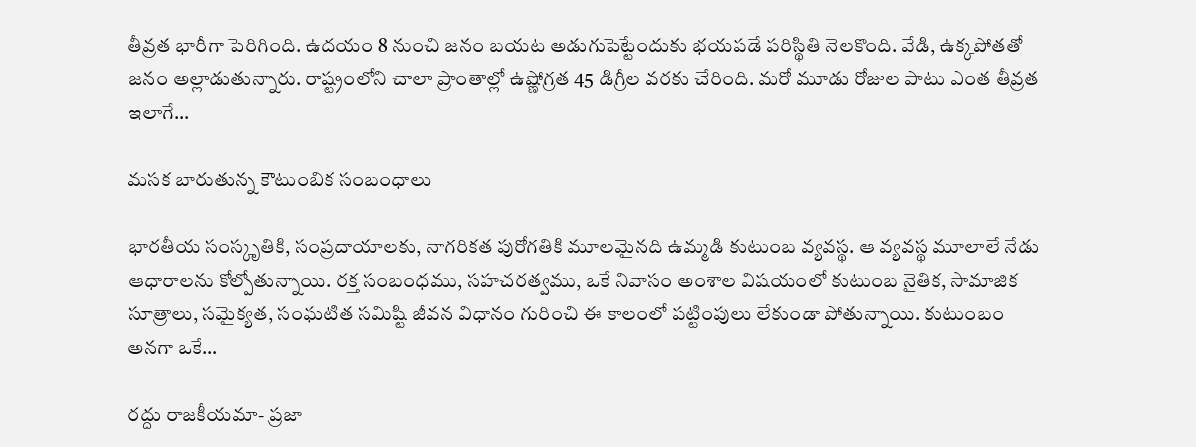తీవ్రత భారీగా పెరిగింది. ఉదయం 8 నుంచి జనం బయట అడుగుపెట్టేందుకు భయపడే పరిస్థితి నెలకొంది. వేడి, ఉక్కపోతతో జనం అల్లాడుతున్నారు. రాష్ట్రంలోని చాలా ప్రాంతాల్లో ఉష్ణోగ్రత 45 డిగ్రీల వరకు చేరింది. మరో మూడు రోజుల పాటు ఎంత తీవ్రత ఇలాగే…

మసక బారుతున్న కౌటుంబిక సంబంధాలు

భారతీయ సంస్కృతికి, సంప్రదాయాలకు, నాగరికత పురోగతికి మూలమైనది ఉమ్మడి కుటుంబ వ్యవస్థ. ఆ వ్యవస్థ మూలాలే నేడు ఆధారాలను కోల్పోతున్నాయి. రక్త సంబంధము, సహచరత్వము, ఒకే నివాసం అంశాల విషయంలో కుటుంబ నైతిక, సామాజిక సూత్రాలు, సమైక్యత, సంఘటిత సమిష్టి జీవన విధానం గురించి ఈ కాలంలో పట్టింపులు లేకుండా పోతున్నాయి. కుటుంబం అనగా ఒకే…

రద్దు రాజకీయమా- ప్రజా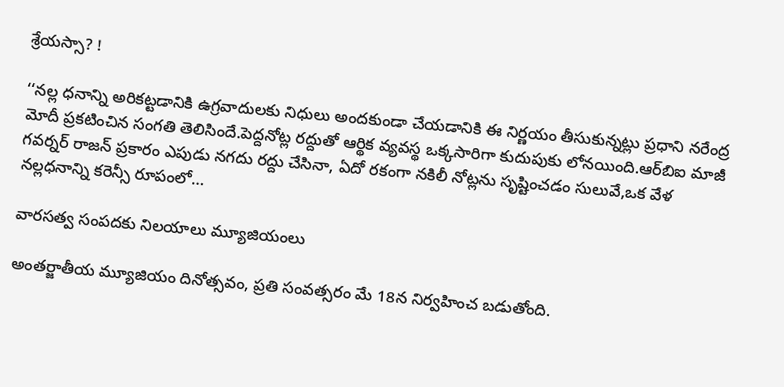శ్రేయస్సా? !

‘‘నల్ల ధనాన్ని అరికట్టడానికి ఉగ్రవాదులకు నిధులు అందకుండా చేయడానికి ఈ నిర్ణయం తీసుకున్నట్లు ప్రధాని నరేంద్ర మోదీ ప్రకటించిన సంగతి తెలిసిందే.పెద్దనోట్ల రద్దుతో ఆర్థిక వ్యవస్థ ఒక్కసారిగా కుదుపుకు లోనయింది.ఆర్‌బిఐ మాజీ గవర్నర్‌ ‌రాజన్‌ ‌ప్రకారం ఎపుడు నగదు రద్దు చేసినా, ఏదో రకంగా నకిలీ నోట్లను సృష్టించడం సులువే,ఒక వేళ నల్లధనాన్ని కరెన్సీ రూపంలో…

వారసత్వ సంపదకు నిలయాలు మ్యూజియంలు

అంతర్జాతీయ మ్యూజియం దినోత్సవం, ప్రతి సంవత్సరం మే 18న నిర్వహించ బడుతోంది.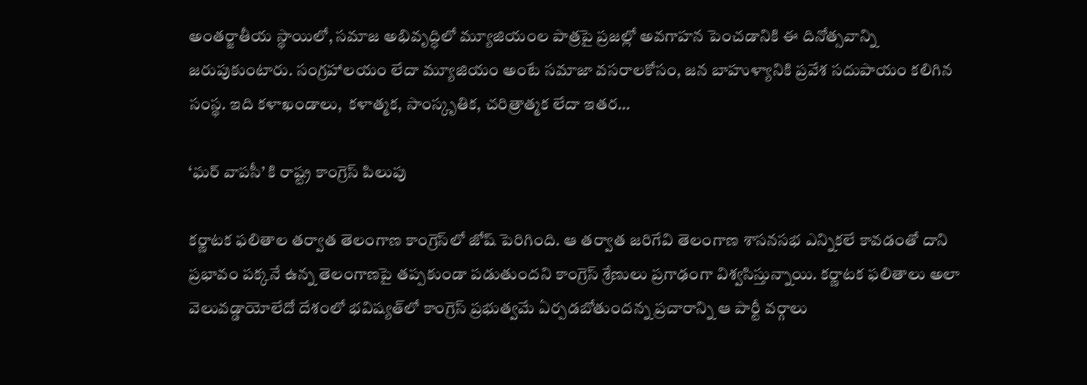అంతర్జాతీయ స్థాయిలో, సమాజ అభివృద్ధిలో మ్యూజియంల పాత్రపై ప్రజల్లో అవగాహన పెంచడానికి ఈ దినోత్సవాన్ని జరుపుకుంటారు. సంగ్రహాలయం లేదా మ్యూజియం అంటే సమాజా వసరాలకోసం, జన బాహుళ్యానికి ప్రవేశ సదుపాయం కలిగిన సంస్థ. ఇది కళాఖండాలు,  కళాత్మక, సాంస్కృతిక, చరిత్రాత్మక లేదా ఇతర…

‘ఘర్‌ ‌వాపసీ’ కి రాష్ట్ర కాంగ్రెస్‌ ‌పిలుపు

కర్ణాటక ఫలితాల తర్వాత తెలంగాణ కాంగ్రెస్‌లో జోష్‌ ‌పెరిగింది. ఆ తర్వాత జరిగేవి తెలంగాణ శాసనసభ ఎన్నికలే కావడంతో దాని ప్రభావం పక్కనే ఉన్న తెలంగాణపై తప్పకుండా పడుతుందని కాంగ్రెస్‌ ‌శ్రేణులు ప్రగాఢంగా విశ్వసిస్తున్నాయి. కర్ణాటక ఫలితాలు అలా వెలువడ్డాయోలేదో దేశంలో భవిష్యత్‌లో కాంగ్రెస్‌ ‌ప్రభుత్వమే ఏర్పడబోతుందన్న ప్రచారాన్ని ఆ పార్టీ వర్గాలు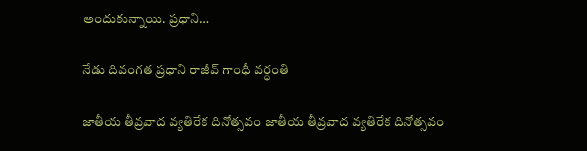అందుకున్నాయి. ప్రధాని…

నేడు దివంగత ప్రధాని రాజీవ్‌ ‌గాంధీ వర్ధంతి

జాతీయ తీవ్రవాద వ్యతిరేక దినోత్సవం జాతీయ తీవ్రవాద వ్యతిరేక దినోత్సవం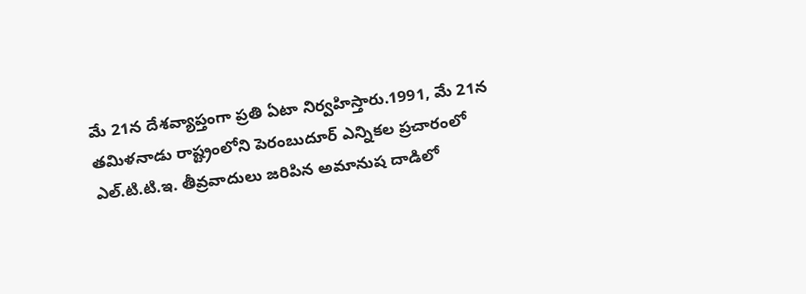మే 21న దేశవ్యాప్తంగా ప్రతి ఏటా నిర్వహిస్తారు.1991, మే 21న తమిళనాడు రాష్ట్రంలోని పెరంబుదూర్‌ ఎన్నికల ప్రచారంలో ఎల్‌.టి.టి.ఇ. తీవ్రవాదులు జరిపిన అమానుష దాడిలో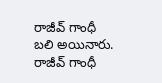రాజీవ్‌ ‌గాంధీ బలి అయినారు. రాజీవ్‌ ‌గాంధీ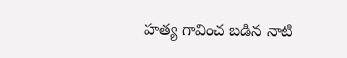హత్య గావించ బడిన నాటి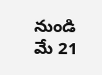నుండి మే 21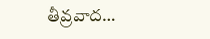తీవ్రవాద…